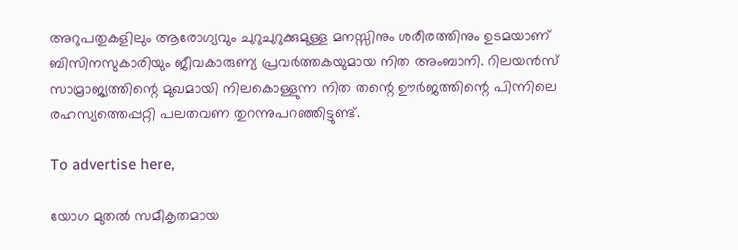അറുപതുകളിലും ആരോഗ്യവും ചുറുചുറുക്കുമുള്ള മനസ്സിനും ശരീരത്തിനും ഉടമയാണ് ബിസിനസുകാരിയും ജീവകാരുണ്യ പ്രവർത്തകയുമായ നിത അംബാനി. റിലയൻസ് സാമ്രാജ്യത്തിന്റെ മുഖമായി നിലകൊള്ളുന്ന നിത തന്റെ ഊർജത്തിന്റെ പിന്നിലെ രഹസ്യത്തെപ്പറ്റി പലതവണ തുറന്നുപറഞ്ഞിട്ടുണ്ട്.

To advertise here,

യോഗ മുതൽ സമീകൃതമായ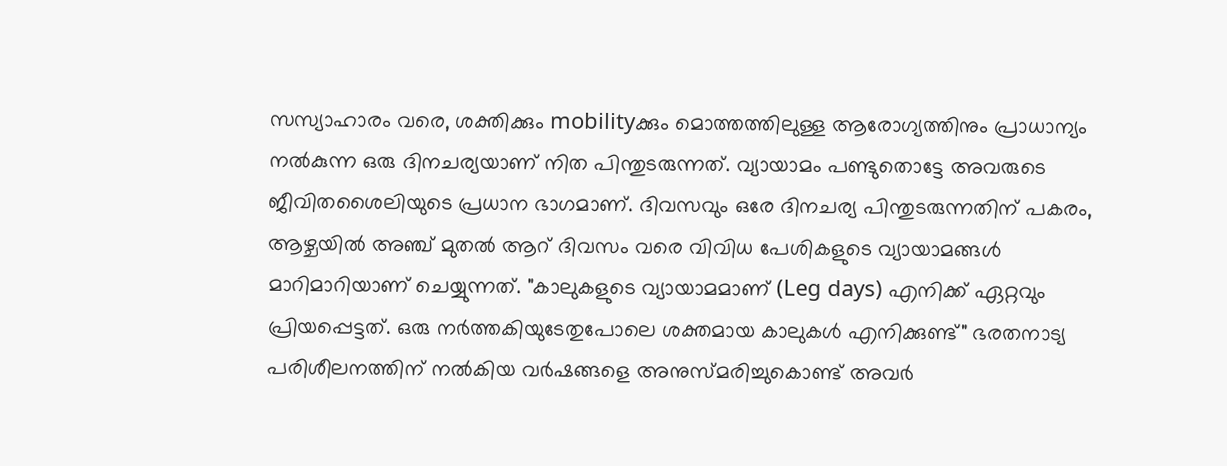സസ്യാഹാരം വരെ, ശക്തിക്കും mobilityക്കും മൊത്തത്തിലുള്ള ആരോഗ്യത്തിനും പ്രാധാന്യം നൽകുന്ന ഒരു ദിനചര്യയാണ് നിത പിന്തുടരുന്നത്. വ്യായാമം പണ്ടുതൊട്ടേ അവരുടെ ജീവിതശൈലിയുടെ പ്രധാന ഭാഗമാണ്. ദിവസവും ഒരേ ദിനചര്യ പിന്തുടരുന്നതിന് പകരം, ആഴ്ചയിൽ അഞ്ച് മുതൽ ആറ് ദിവസം വരെ വിവിധ പേശികളുടെ വ്യായാമങ്ങൾ മാറിമാറിയാണ് ചെയ്യുന്നത്. "കാലുകളുടെ വ്യായാമമാണ് (Leg days) എനിക്ക് ഏറ്റവും പ്രിയപ്പെട്ടത്. ഒരു നർത്തകിയുടേതുപോലെ ശക്തമായ കാലുകൾ എനിക്കുണ്ട്" ഭരതനാട്യ പരിശീലനത്തിന് നൽകിയ വർഷങ്ങളെ അനുസ്മരിച്ചുകൊണ്ട് അവർ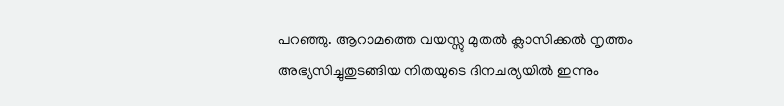പറഞ്ഞു. ആറാമത്തെ വയസ്സു മുതൽ ക്ലാസിക്കൽ നൃത്തം അഭ്യസിച്ചുതുടങ്ങിയ നിതയുടെ ദിനചര്യയിൽ ഇന്നും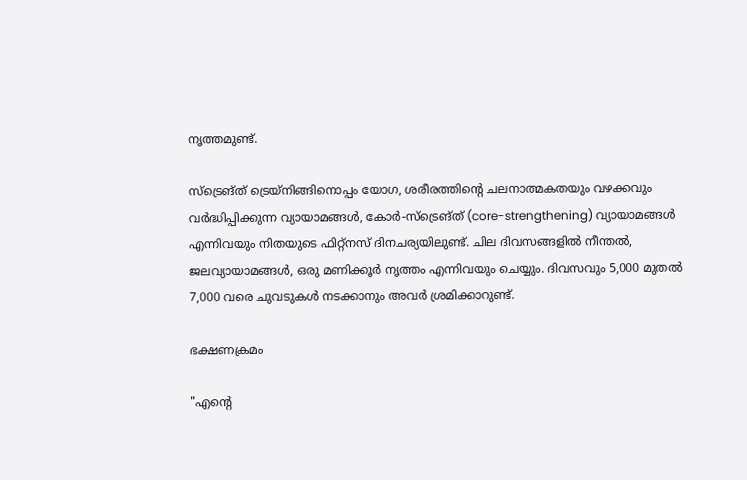നൃത്തമുണ്ട്.

സ്ട്രെങ്ത് ട്രെയ്നിങ്ങിനൊപ്പം യോഗ, ശരീരത്തിന്റെ ചലനാത്മകതയും വഴക്കവും വർദ്ധിപ്പിക്കുന്ന വ്യായാമങ്ങൾ, കോർ-സ്ട്രെങ്ത് (core-strengthening) വ്യായാമങ്ങൾ എന്നിവയും നിതയുടെ ഫിറ്റ്‌നസ് ദിനചര്യയിലുണ്ട്. ചില ദിവസങ്ങളിൽ നീന്തൽ, ജലവ്യായാമങ്ങൾ, ഒരു മണിക്കൂർ നൃത്തം എന്നിവയും ചെയ്യും. ദിവസവും 5,000 മുതൽ 7,000 വരെ ചുവടുകൾ നടക്കാനും അവർ ശ്രമിക്കാറുണ്ട്.

ഭക്ഷണക്രമം

"എന്റെ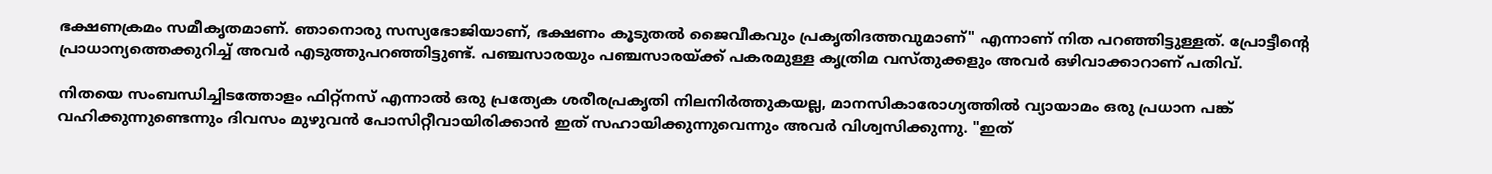ഭക്ഷണക്രമം സമീകൃതമാണ്. ഞാനൊരു സസ്യഭോജിയാണ്, ഭക്ഷണം കൂടുതൽ ജൈവീകവും പ്രകൃതിദത്തവുമാണ്" എന്നാണ് നിത പറഞ്ഞിട്ടുള്ളത്. പ്രോട്ടീന്റെ പ്രാധാന്യത്തെക്കുറിച്ച് അവർ എടുത്തുപറഞ്ഞിട്ടുണ്ട്. പഞ്ചസാരയും പഞ്ചസാരയ്ക്ക് പകരമുള്ള കൃത്രിമ വസ്തുക്കളും അവർ ഒഴിവാക്കാറാണ് പതിവ്.

നിതയെ സംബന്ധിച്ചിടത്തോളം ഫിറ്റ്‌നസ് എന്നാൽ ഒരു പ്രത്യേക ശരീരപ്രകൃതി നിലനിർത്തുകയല്ല, മാനസികാരോഗ്യത്തിൽ വ്യായാമം ഒരു പ്രധാന പങ്ക് വഹിക്കുന്നുണ്ടെന്നും ദിവസം മുഴുവൻ പോസിറ്റീവായിരിക്കാൻ ഇത് സഹായിക്കുന്നുവെന്നും അവർ വിശ്വസിക്കുന്നു. "ഇത്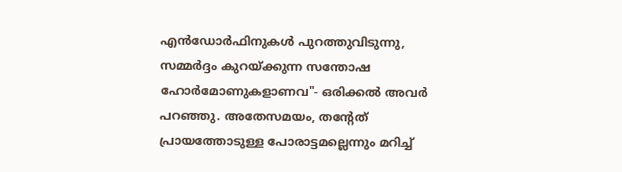എൻഡോർഫിനുകൾ പുറത്തുവിടുന്നു, സമ്മർദ്ദം കുറയ്ക്കുന്ന സന്തോഷ ഹോർമോണുകളാണവ"- ഒരിക്കൽ അവർ പറഞ്ഞു. അതേസമയം, തന്റേത് പ്രായത്തോടുള്ള പോരാട്ടമല്ലെന്നും മറിച്ച്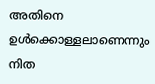അതിനെ ഉൾക്കൊള്ളലാണെന്നും നിത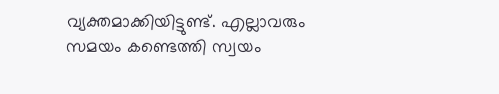വ്യക്തമാക്കിയിട്ടുണ്ട്. എല്ലാവരും സമയം കണ്ടെത്തി സ്വയം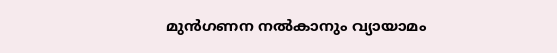മുൻഗണന നൽകാനും വ്യായാമം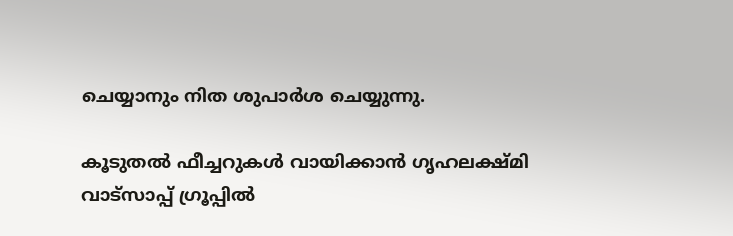ചെയ്യാനും നിത ശുപാർശ ചെയ്യുന്നു.

കൂടുതൽ ഫീച്ചറുകൾ വായിക്കാൻ ഗൃഹലക്ഷ്മി വാട്സാപ്പ് ഗ്രൂപ്പിൽ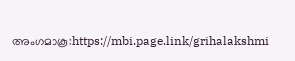അംഗമാകൂ:https://mbi.page.link/grihalakshmi